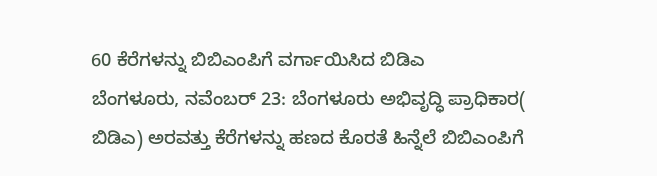60 ಕೆರೆಗಳನ್ನು ಬಿಬಿಎಂಪಿಗೆ ವರ್ಗಾಯಿಸಿದ ಬಿಡಿಎ
ಬೆಂಗಳೂರು, ನವೆಂಬರ್ 23: ಬೆಂಗಳೂರು ಅಭಿವೃದ್ಧಿ ಪ್ರಾಧಿಕಾರ( ಬಿಡಿಎ) ಅರವತ್ತು ಕೆರೆಗಳನ್ನು ಹಣದ ಕೊರತೆ ಹಿನ್ನೆಲೆ ಬಿಬಿಎಂಪಿಗೆ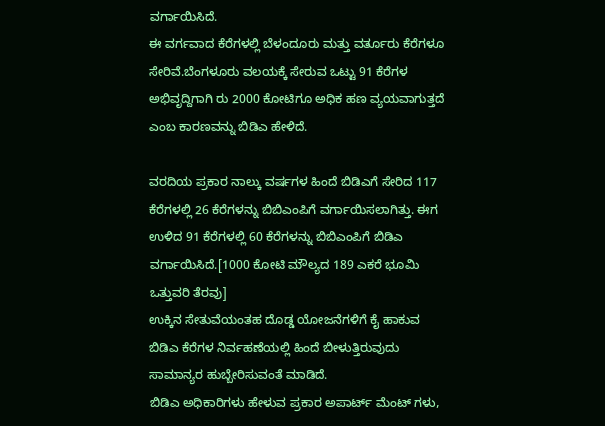ವರ್ಗಾಯಿಸಿದೆ.
ಈ ವರ್ಗವಾದ ಕೆರೆಗಳಲ್ಲಿ ಬೆಳಂದೂರು ಮತ್ತು ವರ್ತೂರು ಕೆರೆಗಳೂ ಸೇರಿವೆ.ಬೆಂಗಳೂರು ವಲಯಕ್ಕೆ ಸೇರುವ ಒಟ್ಟು 91 ಕೆರೆಗಳ ಅಭಿವೃದ್ದಿಗಾಗಿ ರು 2000 ಕೋಟಿಗೂ ಅಧಿಕ ಹಣ ವ್ಯಯವಾಗುತ್ತದೆ ಎಂಬ ಕಾರಣವನ್ನು ಬಿಡಿಎ ಹೇಳಿದೆ.

ವರದಿಯ ಪ್ರಕಾರ ನಾಲ್ಕು ವರ್ಷಗಳ ಹಿಂದೆ ಬಿಡಿಎಗೆ ಸೇರಿದ 117 ಕೆರೆಗಳಲ್ಲಿ 26 ಕೆರೆಗಳನ್ನು ಬಿಬಿಎಂಪಿಗೆ ವರ್ಗಾಯಿಸಲಾಗಿತ್ತು. ಈಗ ಉಳಿದ 91 ಕೆರೆಗಳಲ್ಲಿ 60 ಕೆರೆಗಳನ್ನು ಬಿಬಿಎಂಪಿಗೆ ಬಿಡಿಎ ವರ್ಗಾಯಿಸಿದೆ.[1000 ಕೋಟಿ ಮೌಲ್ಯದ 189 ಎಕರೆ ಭೂಮಿ ಒತ್ತುವರಿ ತೆರವು]
ಉಕ್ಕಿನ ಸೇತುವೆಯಂತಹ ದೊಡ್ಡ ಯೋಜನೆಗಳಿಗೆ ಕೈ ಹಾಕುವ ಬಿಡಿಎ ಕೆರೆಗಳ ನಿರ್ವಹಣೆಯಲ್ಲಿ ಹಿಂದೆ ಬೀಳುತ್ತಿರುವುದು ಸಾಮಾನ್ಯರ ಹುಬ್ಬೇರಿಸುವಂತೆ ಮಾಡಿದೆ.
ಬಿಡಿಎ ಅಧಿಕಾರಿಗಳು ಹೇಳುವ ಪ್ರಕಾರ ಅಪಾರ್ಟ್ ಮೆಂಟ್ ಗಳು,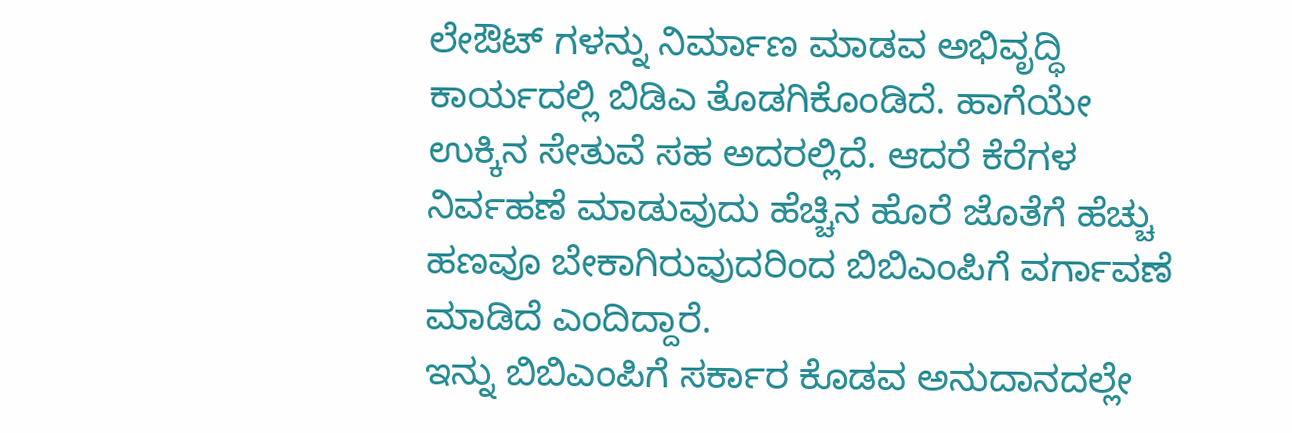ಲೇಔಟ್ ಗಳನ್ನು ನಿರ್ಮಾಣ ಮಾಡವ ಅಭಿವೃದ್ಧಿ ಕಾರ್ಯದಲ್ಲಿ ಬಿಡಿಎ ತೊಡಗಿಕೊಂಡಿದೆ. ಹಾಗೆಯೇ ಉಕ್ಕಿನ ಸೇತುವೆ ಸಹ ಅದರಲ್ಲಿದೆ. ಆದರೆ ಕೆರೆಗಳ ನಿರ್ವಹಣೆ ಮಾಡುವುದು ಹೆಚ್ಚಿನ ಹೊರೆ ಜೊತೆಗೆ ಹೆಚ್ಚು ಹಣವೂ ಬೇಕಾಗಿರುವುದರಿಂದ ಬಿಬಿಎಂಪಿಗೆ ವರ್ಗಾವಣೆ ಮಾಡಿದೆ ಎಂದಿದ್ದಾರೆ.
ಇನ್ನು ಬಿಬಿಎಂಪಿಗೆ ಸರ್ಕಾರ ಕೊಡವ ಅನುದಾನದಲ್ಲೇ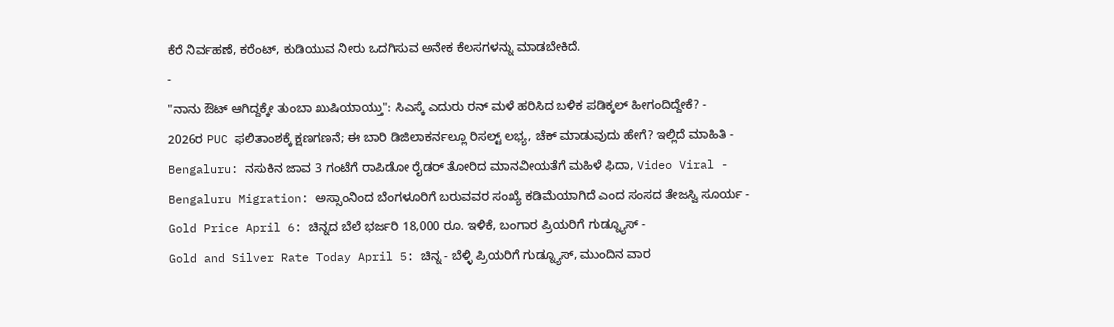ಕೆರೆ ನಿರ್ವಹಣೆ, ಕರೆಂಟ್, ಕುಡಿಯುವ ನೀರು ಒದಗಿಸುವ ಅನೇಕ ಕೆಲಸಗಳನ್ನು ಮಾಡಬೇಕಿದೆ.
-
"ನಾನು ಔಟ್ ಆಗಿದ್ದಕ್ಕೇ ತುಂಬಾ ಖುಷಿಯಾಯ್ತು": ಸಿಎಸ್ಕೆ ಎದುರು ರನ್ ಮಳೆ ಹರಿಸಿದ ಬಳಿಕ ಪಡಿಕ್ಕಲ್ ಹೀಗಂದಿದ್ದೇಕೆ? -
2026ರ PUC ಫಲಿತಾಂಶಕ್ಕೆ ಕ್ಷಣಗಣನೆ; ಈ ಬಾರಿ ಡಿಜಿಲಾಕರ್ನಲ್ಲೂ ರಿಸಲ್ಟ್ ಲಭ್ಯ, ಚೆಕ್ ಮಾಡುವುದು ಹೇಗೆ? ಇಲ್ಲಿದೆ ಮಾಹಿತಿ -
Bengaluru: ನಸುಕಿನ ಜಾವ 3 ಗಂಟೆಗೆ ರಾಪಿಡೋ ರೈಡರ್ ತೋರಿದ ಮಾನವೀಯತೆಗೆ ಮಹಿಳೆ ಫಿದಾ, Video Viral -
Bengaluru Migration: ಅಸ್ಸಾಂನಿಂದ ಬೆಂಗಳೂರಿಗೆ ಬರುವವರ ಸಂಖ್ಯೆ ಕಡಿಮೆಯಾಗಿದೆ ಎಂದ ಸಂಸದ ತೇಜಸ್ವಿ ಸೂರ್ಯ -
Gold Price April 6: ಚಿನ್ನದ ಬೆಲೆ ಭರ್ಜರಿ 18,000 ರೂ. ಇಳಿಕೆ, ಬಂಗಾರ ಪ್ರಿಯರಿಗೆ ಗುಡ್ನ್ಯೂಸ್ -
Gold and Silver Rate Today April 5: ಚಿನ್ನ - ಬೆಳ್ಳಿ ಪ್ರಿಯರಿಗೆ ಗುಡ್ನ್ಯೂಸ್, ಮುಂದಿನ ವಾರ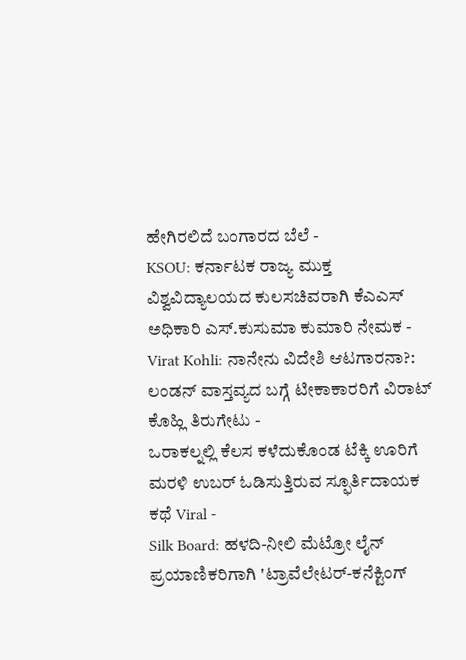ಹೇಗಿರಲಿದೆ ಬಂಗಾರದ ಬೆಲೆ -
KSOU: ಕರ್ನಾಟಕ ರಾಜ್ಯ ಮುಕ್ತ ವಿಶ್ವವಿದ್ಯಾಲಯದ ಕುಲಸಚಿವರಾಗಿ ಕೆಎಎಸ್ ಅಧಿಕಾರಿ ಎಸ್.ಕುಸುಮಾ ಕುಮಾರಿ ನೇಮಕ -
Virat Kohli: ನಾನೇನು ವಿದೇಶಿ ಆಟಗಾರನಾ?: ಲಂಡನ್ ವಾಸ್ತವ್ಯದ ಬಗ್ಗೆ ಟೀಕಾಕಾರರಿಗೆ ವಿರಾಟ್ ಕೊಹ್ಲಿ ತಿರುಗೇಟು -
ಒರಾಕಲ್ನಲ್ಲಿ ಕೆಲಸ ಕಳೆದುಕೊಂಡ ಟೆಕ್ಕಿ ಊರಿಗೆ ಮರಳಿ ಉಬರ್ ಓಡಿಸುತ್ತಿರುವ ಸ್ಫೂರ್ತಿದಾಯಕ ಕಥೆ Viral -
Silk Board: ಹಳದಿ-ನೀಲಿ ಮೆಟ್ರೋ ಲೈನ್ ಪ್ರಯಾಣಿಕರಿಗಾಗಿ 'ಟ್ರಾವೆಲೇಟರ್-ಕನೆಕ್ಟಿಂಗ್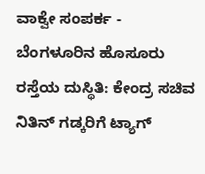ವಾಕ್ವೇ ಸಂಪರ್ಕ -
ಬೆಂಗಳೂರಿನ ಹೊಸೂರು ರಸ್ತೆಯ ದುಸ್ಥಿತಿ: ಕೇಂದ್ರ ಸಚಿವ ನಿತಿನ್ ಗಡ್ಕರಿಗೆ ಟ್ಯಾಗ್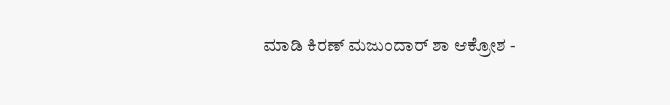ಮಾಡಿ ಕಿರಣ್ ಮಜುಂದಾರ್ ಶಾ ಆಕ್ರೋಶ -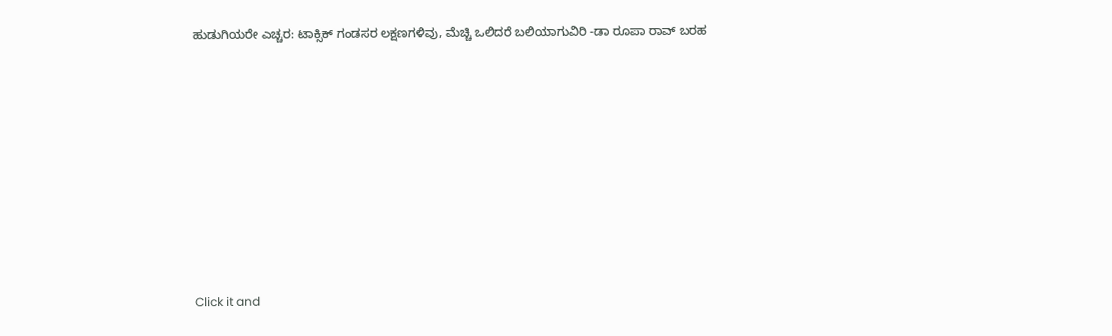ಹುಡುಗಿಯರೇ ಎಚ್ಚರ: ಟಾಕ್ಸಿಕ್ ಗಂಡಸರ ಲಕ್ಷಣಗಳಿವು, ಮೆಚ್ಚಿ ಒಲಿದರೆ ಬಲಿಯಾಗುವಿರಿ -ಡಾ ರೂಪಾ ರಾವ್ ಬರಹ












Click it and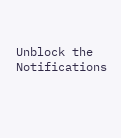Unblock the Notifications